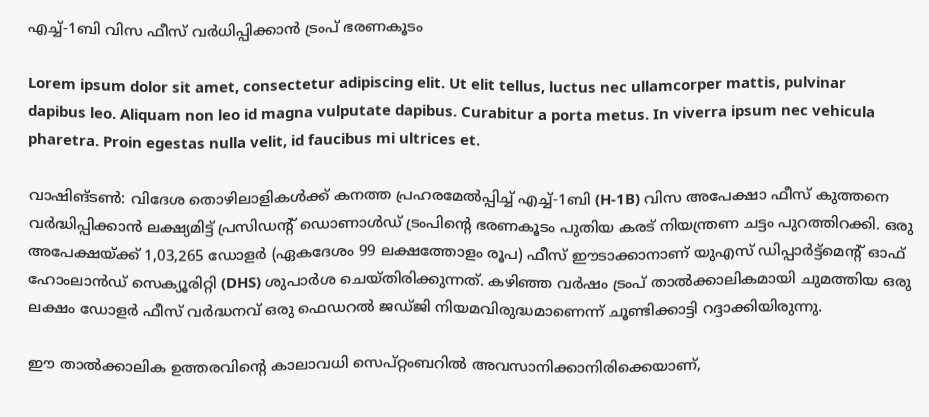എച്ച്-1ബി വിസ ഫീസ് വർധിപ്പിക്കാൻ ട്രംപ് ഭരണകൂടം

Lorem ipsum dolor sit amet, consectetur adipiscing elit. Ut elit tellus, luctus nec ullamcorper mattis, pulvinar dapibus leo. Aliquam non leo id magna vulputate dapibus. Curabitur a porta metus. In viverra ipsum nec vehicula pharetra. Proin egestas nulla velit, id faucibus mi ultrices et.

വാഷിങ്ടൺ: വിദേശ തൊഴിലാളികൾക്ക് കനത്ത പ്രഹരമേൽപ്പിച്ച് എച്ച്-1ബി (H-1B) വിസ അപേക്ഷാ ഫീസ് കുത്തനെ വർദ്ധിപ്പിക്കാൻ ലക്ഷ്യമിട്ട് പ്രസിഡൻ്റ് ഡൊണാൾഡ് ട്രംപിൻ്റെ ഭരണകൂടം പുതിയ കരട് നിയന്ത്രണ ചട്ടം പുറത്തിറക്കി. ഒരു അപേക്ഷയ്ക്ക് 1,03,265 ഡോളർ (ഏകദേശം 99 ലക്ഷത്തോളം രൂപ) ഫീസ് ഈടാക്കാനാണ് യുഎസ് ഡിപ്പാർട്ട്‌മെൻ്റ് ഓഫ് ഹോംലാൻഡ് സെക്യൂരിറ്റി (DHS) ശുപാർശ ചെയ്തിരിക്കുന്നത്. കഴിഞ്ഞ വർഷം ട്രംപ് താൽക്കാലികമായി ചുമത്തിയ ഒരു ലക്ഷം ഡോളർ ഫീസ് വർദ്ധനവ് ഒരു ഫെഡറൽ ജഡ്ജി നിയമവിരുദ്ധമാണെന്ന് ചൂണ്ടിക്കാട്ടി റദ്ദാക്കിയിരുന്നു.

ഈ താൽക്കാലിക ഉത്തരവിൻ്റെ കാലാവധി സെപ്റ്റംബറിൽ അവസാനിക്കാനിരിക്കെയാണ്,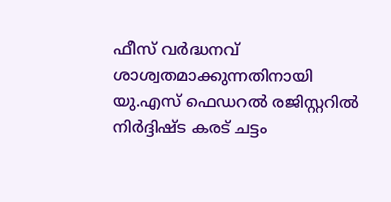ഫീസ് വർദ്ധനവ് ശാശ്വതമാക്കുന്നതിനായി യു.എസ് ഫെഡറൽ രജിസ്റ്ററിൽ നിർദ്ദിഷ്ട കരട് ചട്ടം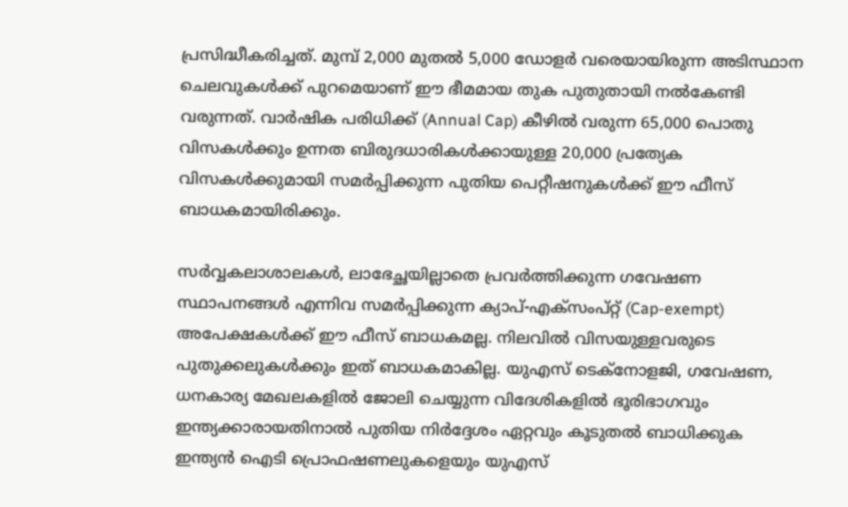പ്രസിദ്ധീകരിച്ചത്. മുമ്പ് 2,000 മുതൽ 5,000 ഡോളർ വരെയായിരുന്ന അടിസ്ഥാന ചെലവുകൾക്ക് പുറമെയാണ് ഈ ഭീമമായ തുക പുതുതായി നൽകേണ്ടി വരുന്നത്. വാർഷിക പരിധിക്ക് (Annual Cap) കീഴിൽ വരുന്ന 65,000 പൊതു വിസകൾക്കും ഉന്നത ബിരുദധാരികൾക്കായുള്ള 20,000 പ്രത്യേക വിസകൾക്കുമായി സമർപ്പിക്കുന്ന പുതിയ പെറ്റീഷനുകൾക്ക് ഈ ഫീസ് ബാധകമായിരിക്കും.

സർവ്വകലാശാലകൾ, ലാഭേച്ഛയില്ലാതെ പ്രവർത്തിക്കുന്ന ഗവേഷണ സ്ഥാപനങ്ങൾ എന്നിവ സമർപ്പിക്കുന്ന ക്യാപ്-എക്സംപ്റ്റ് (Cap-exempt) അപേക്ഷകൾക്ക് ഈ ഫീസ് ബാധകമല്ല. നിലവിൽ വിസയുള്ളവരുടെ പുതുക്കലുകൾക്കും ഇത് ബാധകമാകില്ല. യുഎസ് ടെക്നോളജി, ഗവേഷണ, ധനകാര്യ മേഖലകളിൽ ജോലി ചെയ്യുന്ന വിദേശികളിൽ ഭൂരിഭാഗവും ഇന്ത്യക്കാരായതിനാൽ പുതിയ നിർദ്ദേശം ഏറ്റവും കൂടുതൽ ബാധിക്കുക ഇന്ത്യൻ ഐടി പ്രൊഫഷണലുകളെയും യുഎസ്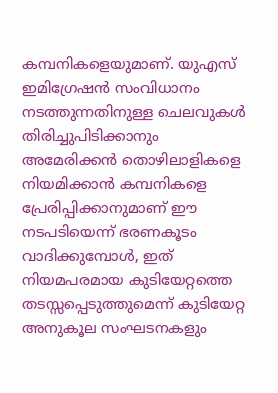കമ്പനികളെയുമാണ്. യുഎസ് ഇമിഗ്രേഷൻ സംവിധാനം നടത്തുന്നതിനുള്ള ചെലവുകൾ തിരിച്ചുപിടിക്കാനും അമേരിക്കൻ തൊഴിലാളികളെ നിയമിക്കാൻ കമ്പനികളെ പ്രേരിപ്പിക്കാനുമാണ് ഈ നടപടിയെന്ന് ഭരണകൂടം വാദിക്കുമ്പോൾ, ഇത് നിയമപരമായ കുടിയേറ്റത്തെ തടസ്സപ്പെടുത്തുമെന്ന് കുടിയേറ്റ അനുകൂല സംഘടനകളും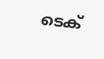ടെക്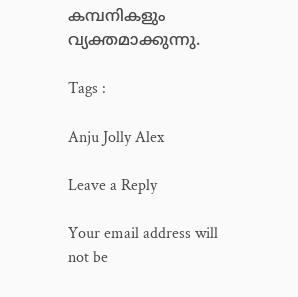കമ്പനികളും വ്യക്തമാക്കുന്നു.

Tags :

Anju Jolly Alex

Leave a Reply

Your email address will not be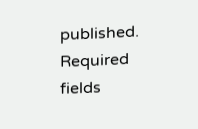published. Required fields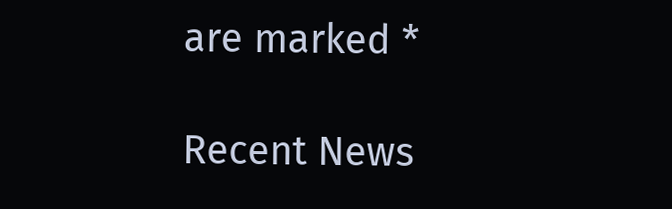are marked *

Recent News